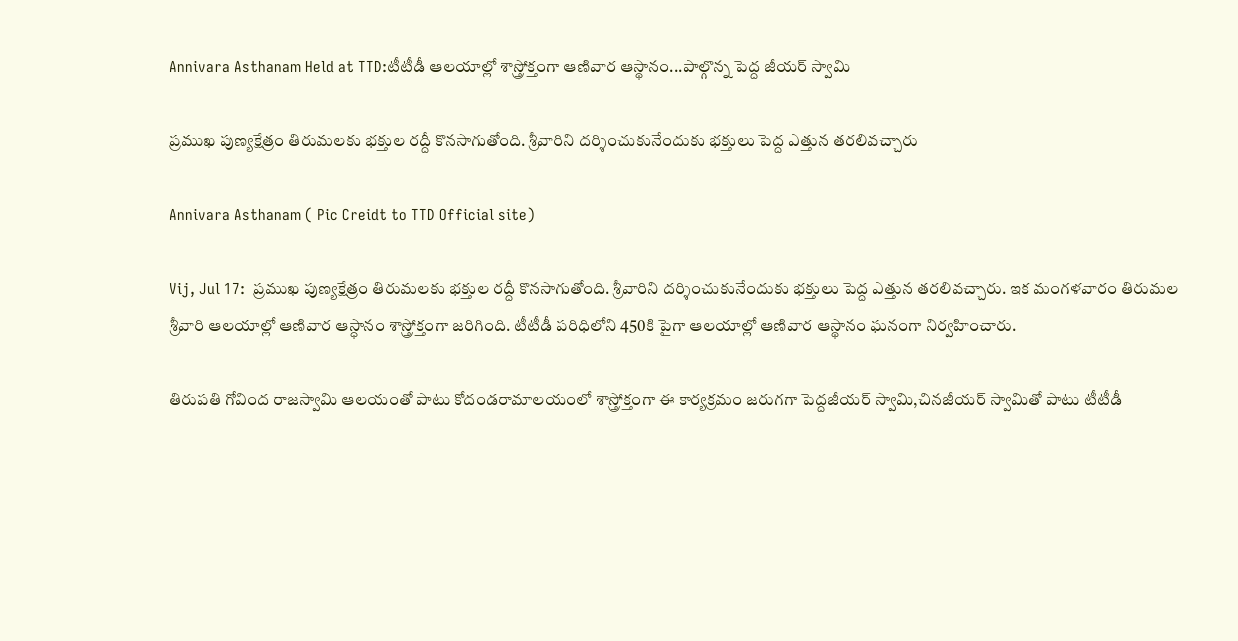Annivara Asthanam Held at TTD:టీటీడీ ఆలయాల్లో శాస్త్రోక్తంగా ఆణివార ఆస్థానం...పాల్గొన్న పెద్ద జీయర్ స్వామి

ప్రముఖ పుణ్యక్షేత్రం తిరుమలకు భక్తుల రద్దీ కొనసాగుతోంది. శ్రీవారిని దర్శించుకునేందుకు భక్తులు పెద్ద ఎత్తున తరలివచ్చారు

Annivara Asthanam ( Pic Creidt to TTD Official site)

Vij, Jul 17:  ప్రముఖ పుణ్యక్షేత్రం తిరుమలకు భక్తుల రద్దీ కొనసాగుతోంది. శ్రీవారిని దర్శించుకునేందుకు భక్తులు పెద్ద ఎత్తున తరలివచ్చారు. ఇక మంగళవారం తిరుమల శ్రీవారి ఆలయాల్లో ఆణివార ఆస్ధానం శాస్త్రోక్తంగా జరిగింది. టీటీడీ పరిధిలోని 450కి పైగా ఆలయాల్లో ఆణివార ఆస్థానం ఘనంగా నిర్వహించారు.

తిరుపతి గోవింద రాజస్వామి ఆలయంతో పాటు కోదండరామాలయంలో శాస్త్రోక్తంగా ఈ కార్యక్రమం జరుగగా పెద్దజీయర్ స్వామి,చినజీయర్ స్వామితో పాటు టీటీడీ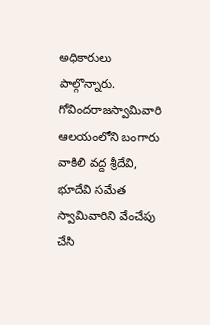అధికారులు పాల్గొన్నారు. గోవింద‌రాజ‌స్వామివారి ఆల‌యంలోని బంగారు వాకిలి వ‌ద్ద శ్రీ‌దేవి, భూదేవి స‌మేత స్వామివారిని వేంచేపు చేసి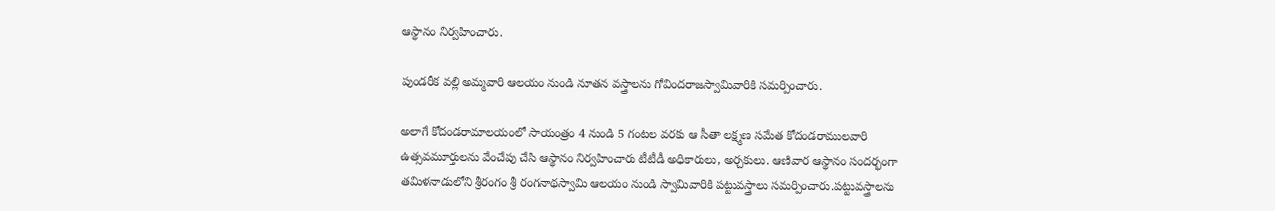ఆస్థానం నిర్వహించారు.

పుండ‌రీక వ‌ల్లి అమ్మ‌వారి ఆల‌యం నుండి నూత‌న వ‌స్త్రాల‌ను గోవింద‌రాజ‌స్వామివారికి స‌మ‌ర్పించారు.

అలాగే కోదండరామాలయంలో సాయంత్రం 4 నుండి 5 గంట‌ల వ‌ర‌కు ఆ సీతా లక్ష్మణ సమేత కోదండరాములవారి ఉత్సవమూర్తులను వేంచేపు చేసి ఆస్థానం నిర్వహించారు టీటీడీ అధికారులు, అర్చకులు. ఆణివార ఆస్థానం సందర్భంగా తమిళనాడులోని శ్రీరంగం శ్రీ రంగ‌నాథ‌స్వామి ఆలయం నుండి స్వామివారికి పట్టువస్త్రాలు సమర్పించారు.పట్టువస్త్రాలను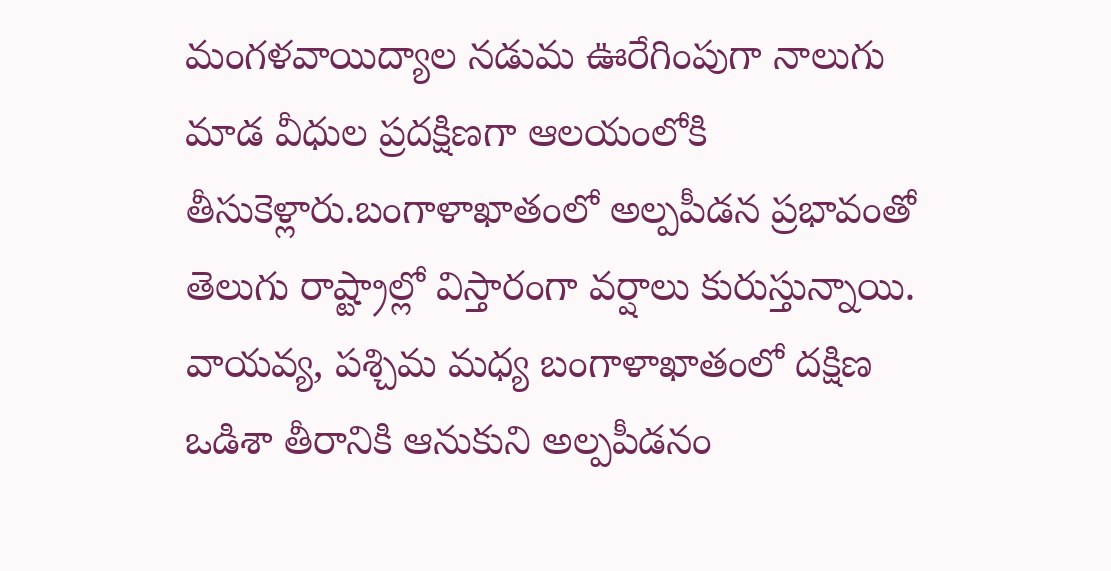మంగళవాయిద్యాల నడుమ ఊరేగింపుగా నాలుగు మాడ వీధుల ప్ర‌ద‌క్షిణ‌గా ఆలయంలోకి తీసుకెళ్లారు.బంగాళాఖాతంలో అల్పపీడన ప్రభావంతో తెలుగు రాష్ట్రాల్లో విస్తారంగా వర్షాలు కురుస్తున్నాయి. వాయవ్య, పశ్చిమ మధ్య బంగాళాఖాతంలో దక్షిణ ఒడిశా తీరానికి ఆనుకుని అల్పపీడనం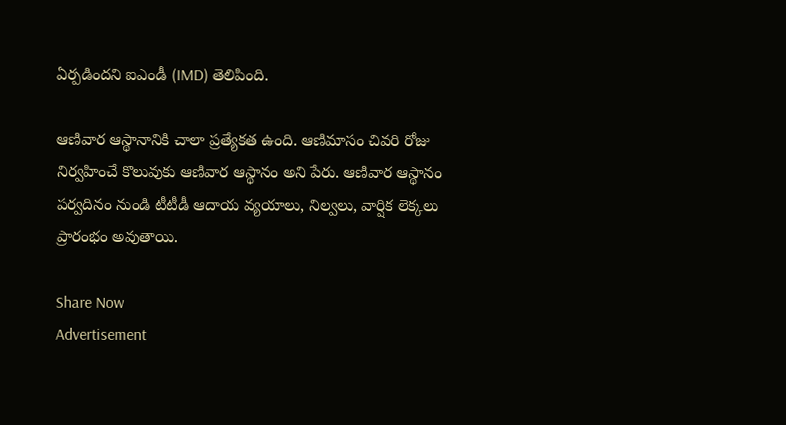ఏర్పడిందని ఐఎండీ (IMD) తెలిపింది.

ఆణివార ఆస్థానానికి చాలా ప్రత్యేకత ఉంది. ఆణిమాసం చివరి రోజు నిర్వహించే కొలువుకు ఆణివార ఆస్థానం అని పేరు. ఆణివార ఆస్థానం పర్వదినం నుండి టీటీడీ ఆదాయ వ్యయాలు, నిల్వలు, వార్షిక లెక్కలు ప్రారంభం అవుతాయి.

Share Now
Advertisement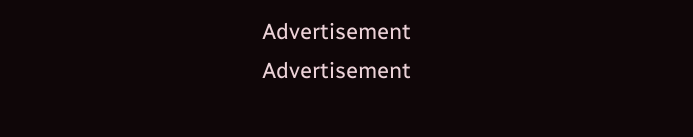Advertisement
Advertisement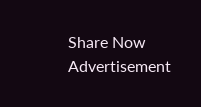Share Now
Advertisement